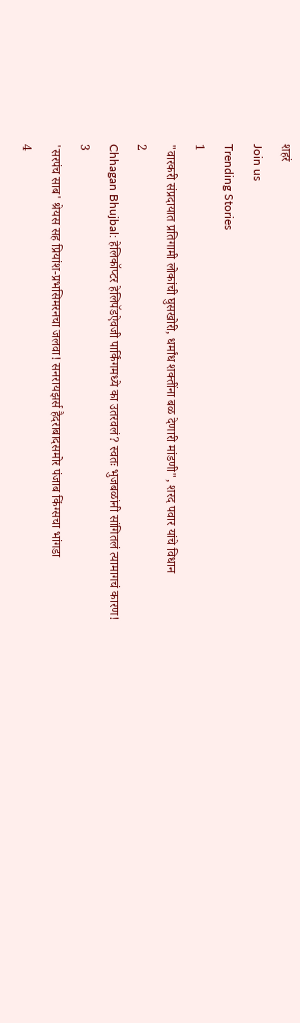शहरं
Join us
Trending Stories
1
"वारकरी संप्रदायात प्रतिगामी लोकांची घुसखोरी, धर्मांध शक्तींना बळ देणारी मांडणी", शरद पवार यांचे विधान
2
Chhagan Bhujbal: हेलिकॉप्टर हेलिपॅडऐवजी पार्किंगमध्ये का उतरवलं? स्वतः भुजबळांनी सांगितलं त्यामागचं कारण!
3
'सरपंच साब' श्रेयस सह प्रियांश-प्रभसिमरनचा जलवा! सनरायझर्स हैदराबादसमोर पंजाब किंग्सचा भांगडा
4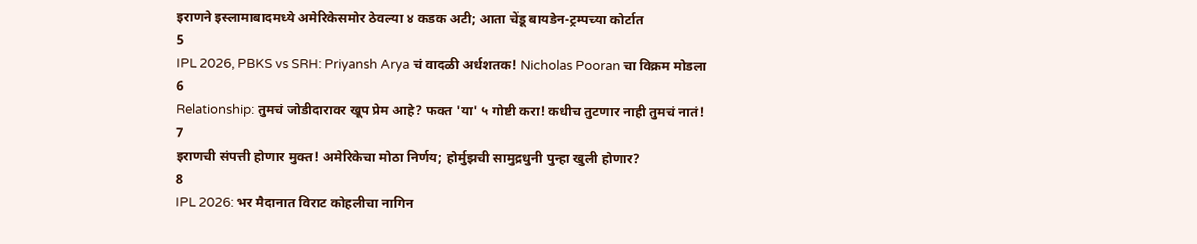इराणने इस्लामाबादमध्ये अमेरिकेसमोर ठेवल्या ४ कडक अटी; आता चेंडू बायडेन-ट्रम्पच्या कोर्टात
5
IPL 2026, PBKS vs SRH: Priyansh Arya चं वादळी अर्धशतक! Nicholas Pooran चा विक्रम मोडला
6
Relationship: तुमचं जोडीदारावर खूप प्रेम आहे? फक्त 'या' ५ गोष्टी करा! कधीच तुटणार नाही तुमचं नातं!
7
इराणची संपत्ती होणार मुक्त! अमेरिकेचा मोठा निर्णय; होर्मुझची सामुद्रधुनी पुन्हा खुली होणार?
8
IPL 2026: भर मैदानात विराट कोहलीचा नागिन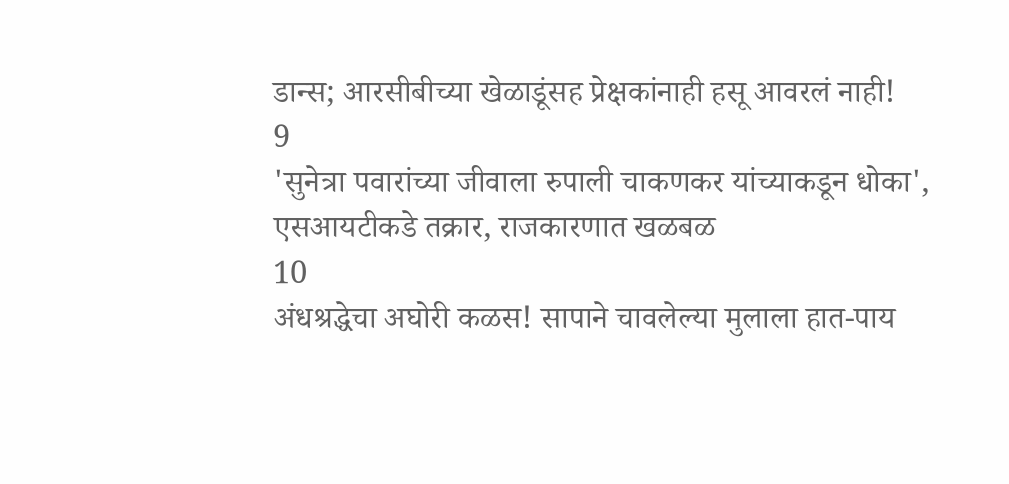डान्स; आरसीबीच्या खेळाडूंसह प्रेक्षकांनाही हसू आवरलं नाही!
9
'सुनेत्रा पवारांच्या जीवाला रुपाली चाकणकर यांच्याकडून धोका', एसआयटीकडे तक्रार, राजकारणात खळबळ
10
अंधश्रद्धेचा अघोरी कळस! सापाने चावलेल्या मुलाला हात-पाय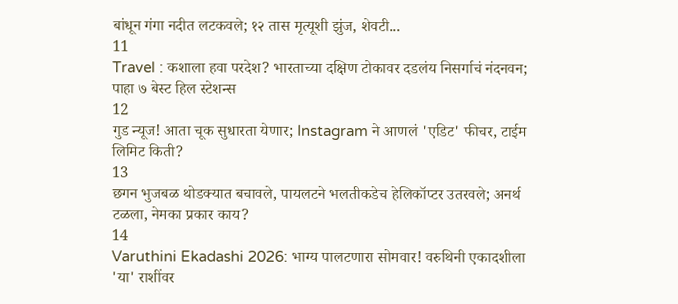बांधून गंगा नदीत लटकवले; १२ तास मृत्यूशी झुंज, शेवटी...
11
Travel : कशाला हवा परदेश? भारताच्या दक्षिण टोकावर दडलंय निसर्गाचं नंदनवन; पाहा ७ बेस्ट हिल स्टेशन्स
12
गुड न्यूज! आता चूक सुधारता येणार; Instagram ने आणलं 'एडिट' फीचर, टाईम लिमिट किती?
13
छगन भुजबळ थोडक्यात बचावले, पायलटने भलतीकडेच हेलिकॉप्टर उतरवले; अनर्थ टळला, नेमका प्रकार काय?
14
Varuthini Ekadashi 2026: भाग्य पालटणारा सोमवार! वरुथिनी एकादशीला 'या' राशींवर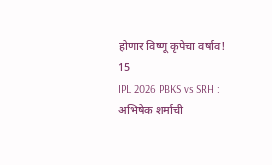होणार विष्णू कृपेचा वर्षाव!
15
IPL 2026 PBKS vs SRH : अभिषेक शर्माची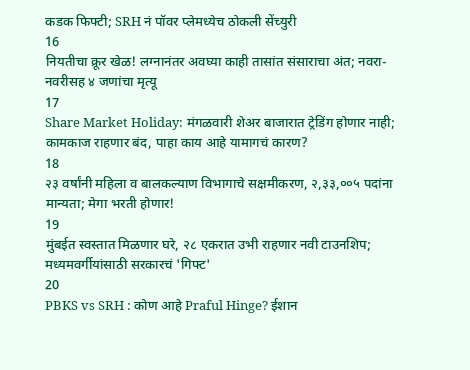कडक फिफ्टी; SRH नं पॉवर प्लेमध्येच ठोकली सेंच्युरी
16
नियतीचा क्रूर खेळ! लग्नानंतर अवघ्या काही तासांत संसाराचा अंत; नवरा-नवरीसह ४ जणांचा मृत्यू
17
Share Market Holiday: मंगळवारी शेअर बाजारात ट्रेडिंग होणार नाही; कामकाज राहणार बंद, पाहा काय आहे यामागचं कारण?
18
२३ वर्षांनी महिला व बालकल्याण विभागाचे सक्षमीकरण, २,३३,००५ पदांना मान्यता; मेगा भरती होणार!
19
मुंबईत स्वस्तात मिळणार घरे, २८ एकरात उभी राहणार नवी टाउनशिप; मध्यमवर्गीयांसाठी सरकारचं 'गिफ्ट'
20
PBKS vs SRH : कोण आहे Praful Hinge? ईशान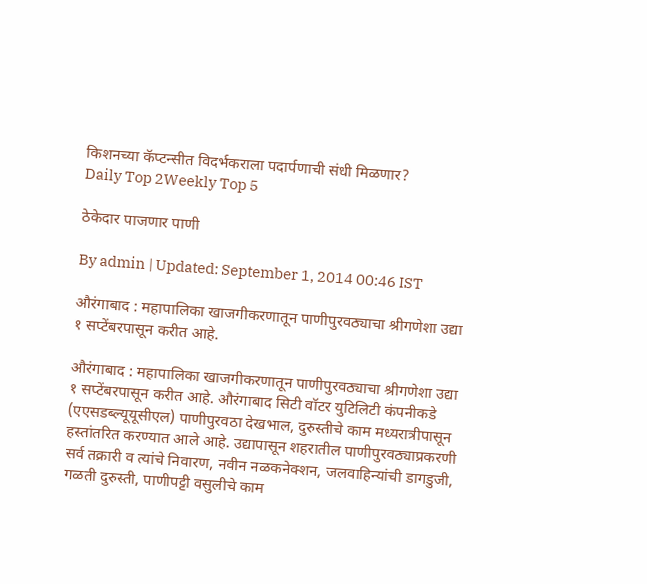किशनच्या कॅप्टन्सीत विदर्भकराला पदार्पणाची संधी मिळणार?
Daily Top 2Weekly Top 5

ठेकेदार पाजणार पाणी

By admin | Updated: September 1, 2014 00:46 IST

औरंगाबाद : महापालिका खाजगीकरणातून पाणीपुरवठ्याचा श्रीगणेशा उद्या १ सप्टेंबरपासून करीत आहे.

औरंगाबाद : महापालिका खाजगीकरणातून पाणीपुरवठ्याचा श्रीगणेशा उद्या १ सप्टेंबरपासून करीत आहे. औरंगाबाद सिटी वॉटर युटिलिटी कंपनीकडे (एएसडब्ल्यूयूसीएल) पाणीपुरवठा देखभाल, दुरुस्तीचे काम मध्यरात्रीपासून हस्तांतरित करण्यात आले आहे. उद्यापासून शहरातील पाणीपुरवठ्याप्रकरणी सर्व तक्रारी व त्यांचे निवारण, नवीन नळकनेक्शन, जलवाहिन्यांची डागडुजी, गळती दुरुस्ती, पाणीपट्टी वसुलीचे काम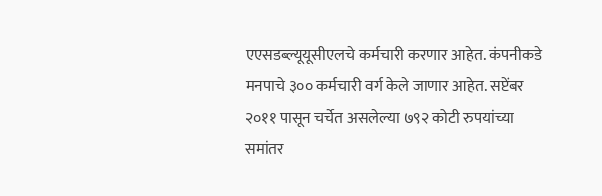एएसडब्ल्यूयूसीएलचे कर्मचारी करणार आहेत. कंपनीकडे मनपाचे ३०० कर्मचारी वर्ग केले जाणार आहेत. सप्टेंबर २०११ पासून चर्चेत असलेल्या ७९२ कोटी रुपयांच्या समांतर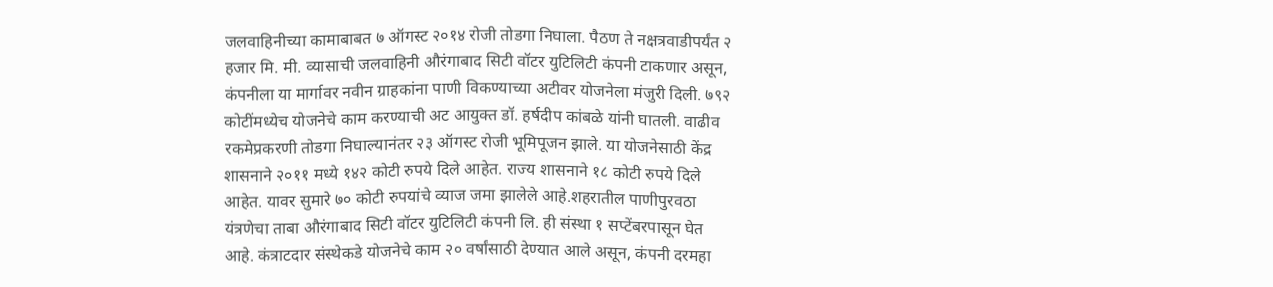जलवाहिनीच्या कामाबाबत ७ ऑगस्ट २०१४ रोजी तोडगा निघाला. पैठण ते नक्षत्रवाडीपर्यंत २ हजार मि. मी. व्यासाची जलवाहिनी औरंगाबाद सिटी वॉटर युटिलिटी कंपनी टाकणार असून, कंपनीला या मार्गावर नवीन ग्राहकांना पाणी विकण्याच्या अटीवर योजनेला मंजुरी दिली. ७९२ कोटींमध्येच योजनेचे काम करण्याची अट आयुक्त डॉ. हर्षदीप कांबळे यांनी घातली. वाढीव रकमेप्रकरणी तोडगा निघाल्यानंतर २३ ऑगस्ट रोजी भूमिपूजन झाले. या योजनेसाठी केंद्र शासनाने २०११ मध्ये १४२ कोटी रुपये दिले आहेत. राज्य शासनाने १८ कोटी रुपये दिले आहेत. यावर सुमारे ७० कोटी रुपयांचे व्याज जमा झालेले आहे.शहरातील पाणीपुरवठा यंत्रणेचा ताबा औरंगाबाद सिटी वॉटर युटिलिटी कंपनी लि. ही संस्था १ सप्टेंबरपासून घेत आहे. कंत्राटदार संस्थेकडे योजनेचे काम २० वर्षांसाठी देण्यात आले असून, कंपनी दरमहा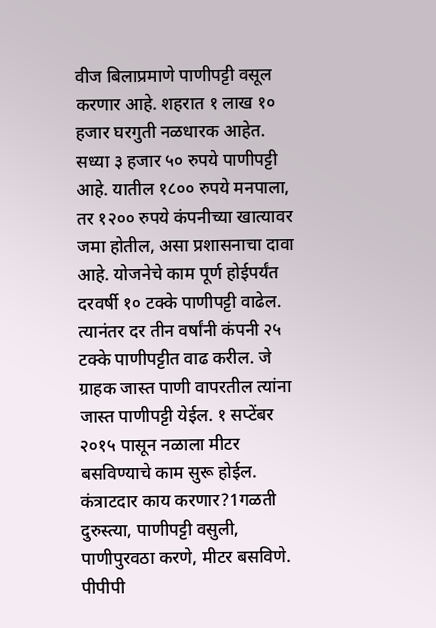वीज बिलाप्रमाणे पाणीपट्टी वसूल करणार आहे. शहरात १ लाख १० हजार घरगुती नळधारक आहेत. सध्या ३ हजार ५० रुपये पाणीपट्टी आहे. यातील १८०० रुपये मनपाला, तर १२०० रुपये कंपनीच्या खात्यावर जमा होतील, असा प्रशासनाचा दावा आहे. योजनेचे काम पूर्ण होईपर्यंत दरवर्षी १० टक्के पाणीपट्टी वाढेल. त्यानंतर दर तीन वर्षांनी कंपनी २५ टक्के पाणीपट्टीत वाढ करील. जे ग्राहक जास्त पाणी वापरतील त्यांना जास्त पाणीपट्टी येईल. १ सप्टेंबर २०१५ पासून नळाला मीटर बसविण्याचे काम सुरू होईल. कंत्राटदार काय करणार?1गळती दुरुस्त्या, पाणीपट्टी वसुली, पाणीपुरवठा करणे, मीटर बसविणे. पीपीपी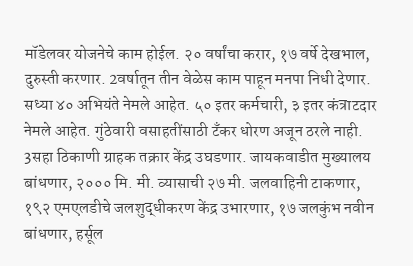मॉडेलवर योजनेचे काम होईल. २० वर्षांचा करार, १७ वर्षे देखभाल, दुरुस्ती करणार. 2वर्षातून तीन वेळेस काम पाहून मनपा निधी देणार. सध्या ४० अभियंते नेमले आहेत. ५० इतर कर्मचारी, ३ इतर कंत्राटदार नेमले आहेत. गुंठेवारी वसाहतींसाठी टँकर धोरण अजून ठरले नाही. 3सहा ठिकाणी ग्राहक तक्रार केंद्र उघडणार. जायकवाडीत मुख्यालय बांधणार, २००० मि. मी. व्यासाची २७ मी. जलवाहिनी टाकणार, १९२ एमएलडीचे जलशुद्धीकरण केंद्र उभारणार, १७ जलकुंभ नवीन बांधणार, हर्सूल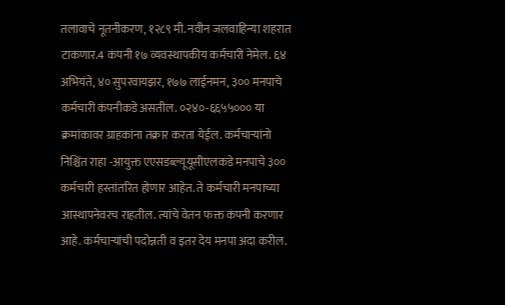तलावाचे नूतनीकरण, १२८९ मी. नवीन जलवाहिन्या शहरात टाकणार.4 कंपनी १७ व्यवस्थापकीय कर्मचारी नेमेल. ६४ अभियंते, ४० सुपरवायझर, १७७ लाईनमन, ३०० मनपाचे कर्मचारी कंपनीकडे असतील. ०२४०-६६५५००० या क्रमांकावर ग्राहकांना तक्रार करता येईल. कर्मचाऱ्यांनो निश्चिंत राहा -आयुक्त एएसडब्ल्यूयूसीएलकडे मनपाचे ३०० कर्मचारी हस्तांतरित होणार आहेत. ते कर्मचारी मनपाच्या आस्थापनेवरच राहतील. त्यांचे वेतन फक्त कंपनी करणार आहे. कर्मचाऱ्यांची पदोन्नती व इतर देय मनपा अदा करील.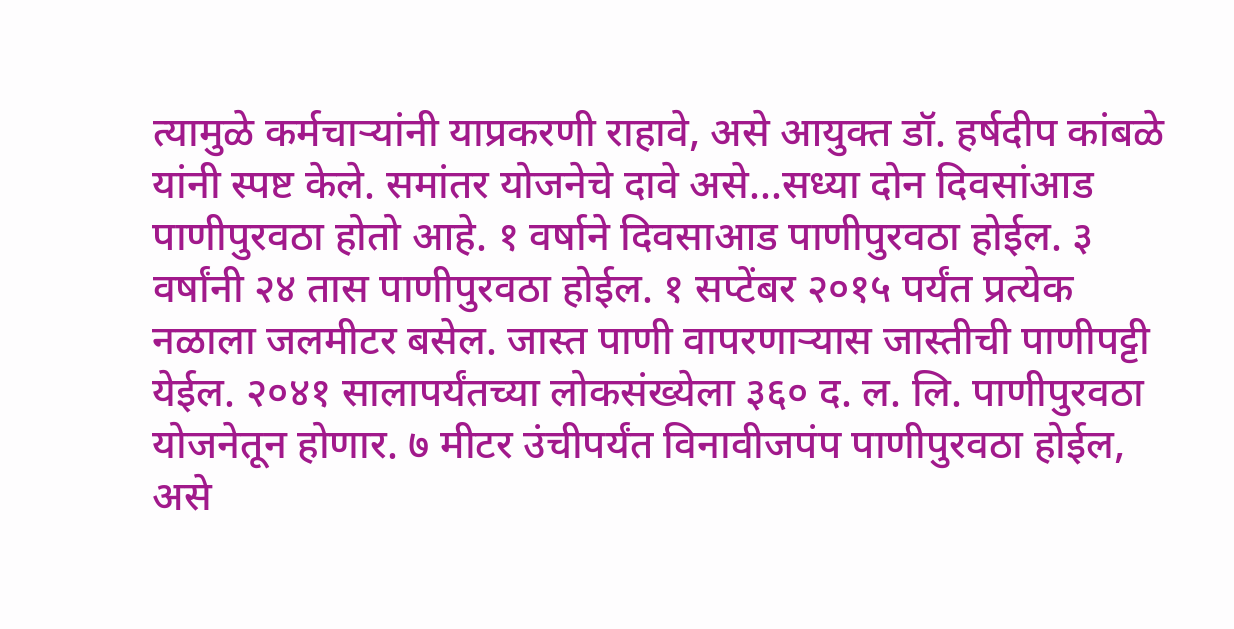त्यामुळे कर्मचाऱ्यांनी याप्रकरणी राहावे, असे आयुक्त डॉ. हर्षदीप कांबळे यांनी स्पष्ट केले. समांतर योजनेचे दावे असे...सध्या दोन दिवसांआड पाणीपुरवठा होतो आहे. १ वर्षाने दिवसाआड पाणीपुरवठा होईल. ३ वर्षांनी २४ तास पाणीपुरवठा होईल. १ सप्टेंबर २०१५ पर्यंत प्रत्येक नळाला जलमीटर बसेल. जास्त पाणी वापरणाऱ्यास जास्तीची पाणीपट्टी येईल. २०४१ सालापर्यंतच्या लोकसंख्येला ३६० द. ल. लि. पाणीपुरवठा योजनेतून होणार. ७ मीटर उंचीपर्यंत विनावीजपंप पाणीपुरवठा होईल, असे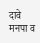दावे मनपा व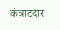कंत्राटदार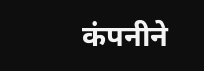कंपनीने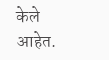केले आहेत.